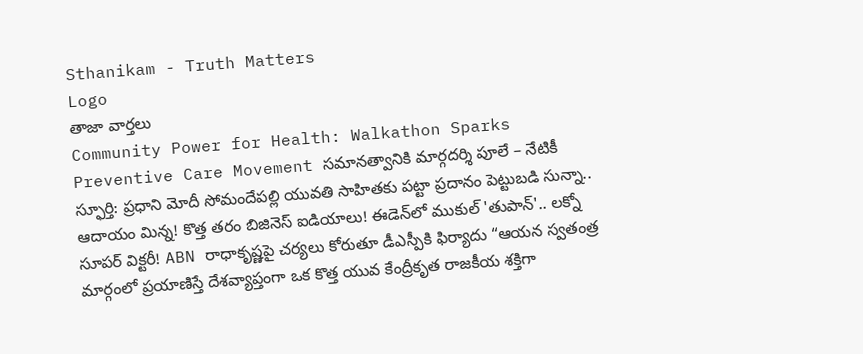Sthanikam - Truth Matters
Logo
తాజా వార్తలు
Community Power for Health: Walkathon Sparks Preventive Care Movement సమానత్వానికి మార్గదర్శి పూలే – నేటికీ స్ఫూర్తి: ప్రధాని మోదీ సోమందేపల్లి యువతి సాహితకు పట్టా ప్రదానం పెట్టుబడి సున్నా.. ఆదాయం మిన్న! కొత్త తరం బిజినెస్ ఐడియాలు! ఈడెన్‌లో ముకుల్ 'తుపాన్'.. లక్నో సూపర్ విక్టరీ! ABN రాధాకృష్ణపై చర్యలు కోరుతూ డీఎస్పీకి ఫిర్యాదు “ఆయన స్వతంత్ర మార్గంలో ప్రయాణిస్తే దేశవ్యాప్తంగా ఒక కొత్త యువ కేంద్రీకృత రాజకీయ శక్తిగా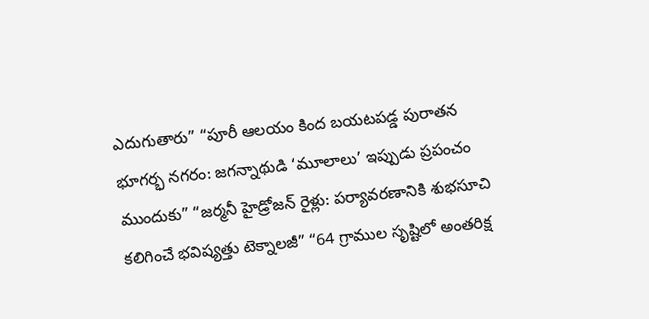ఎదుగుతారు” “పూరీ ఆలయం కింద బయటపడ్డ పురాతన భూగర్భ నగరం: జగన్నాథుడి ‘మూలాలు’ ఇప్పుడు ప్రపంచం ముందుకు” “జర్మనీ హైడ్రోజన్ రైళ్లు: పర్యావరణానికి శుభసూచి కలిగించే భవిష్యత్తు టెక్నాలజీ” “64 గ్రాముల సృష్టిలో అంతరిక్ష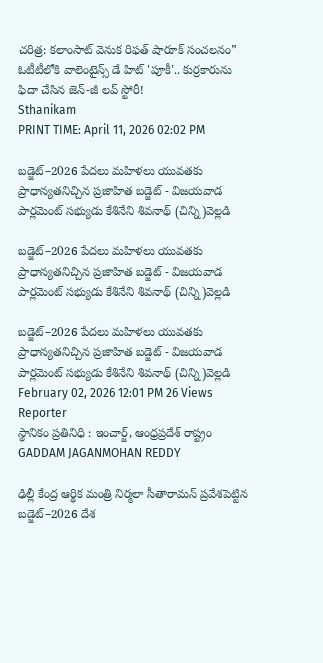చరిత్ర: కలాంసాట్ వెనుక రిఫత్ షారూక్ సంచలనం” ఓటీటీలోకి వాలెంటైన్స్ డే హిట్ 'పూకీ'.. కుర్రకారును ఫిదా చేసిన జెన్-జీ లవ్ స్టోరీ!
Sthanikam
PRINT TIME: April 11, 2026 02:02 PM

బడ్జెట్–2026 పేదలు మహిళలు యువతకు ప్రాధాన్యతనిచ్చిన ప్రజాహిత బడ్జెట్ - విజయవాడ పార్లమెంట్ సభ్యుడు కేశినేని శివనాథ్ (చిన్ని)వెల్లడి

బడ్జెట్–2026 పేదలు మహిళలు యువతకు ప్రాధాన్యతనిచ్చిన ప్రజాహిత బడ్జెట్ - విజయవాడ పార్లమెంట్ సభ్యుడు కేశినేని శివనాథ్ (చిన్ని)వెల్లడి

బడ్జెట్–2026 పేదలు మహిళలు యువతకు ప్రాధాన్యతనిచ్చిన ప్రజాహిత బడ్జెట్ - విజయవాడ పార్లమెంట్ సభ్యుడు కేశినేని శివనాథ్ (చిన్ని)వెల్లడి
February 02, 2026 12:01 PM 26 Views
Reporter
స్థానికం ప్రతినిధి : ఇంచార్జ్, ఆంధ్రప్రదేశ్ రాష్ట్రం
GADDAM JAGANMOHAN REDDY

ఢిల్లీ కేంద్ర ఆర్థిక మంత్రి నిర్మలా సీతారామన్ ప్రవేశపెట్టిన బడ్జెట్–2026 దేశ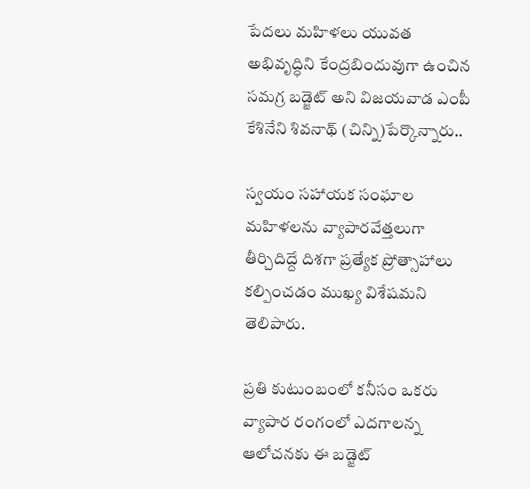పేదలు మహిళలు యువత అభివృద్ధిని కేంద్రబిందువుగా ఉంచిన సమగ్ర బడ్జెట్ అని విజయవాడ ఎంపీ కేశినేని శివనాథ్ (చిన్ని)పేర్కొన్నారు..

స్వయం సహాయక సంఘాల మహిళలను వ్యాపారవేత్తలుగా తీర్చిదిద్దే దిశగా ప్రత్యేక ప్రోత్సాహాలు కల్పించడం ముఖ్య విశేషమని తెలిపారు.

ప్రతి కుటుంబంలో కనీసం ఒకరు వ్యాపార రంగంలో ఎదగాలన్న ఆలోచనకు ఈ బడ్జెట్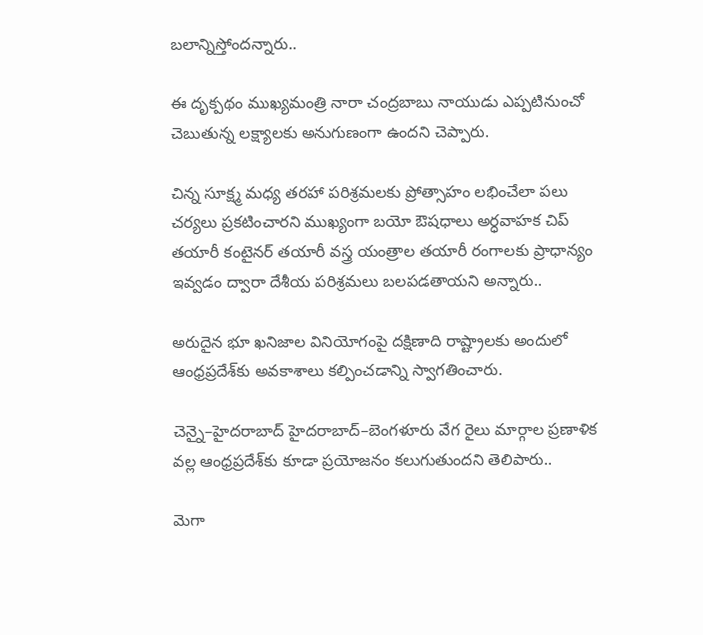బలాన్నిస్తోందన్నారు..

ఈ దృక్పథం ముఖ్యమంత్రి నారా చంద్రబాబు నాయుడు ఎప్పటినుంచో చెబుతున్న లక్ష్యాలకు అనుగుణంగా ఉందని చెప్పారు.

చిన్న సూక్ష్మ మధ్య తరహా పరిశ్రమలకు ప్రోత్సాహం లభించేలా పలు చర్యలు ప్రకటించారని ముఖ్యంగా బయో ఔషధాలు అర్ధవాహక చిప్ తయారీ కంటైనర్ తయారీ వస్త్ర యంత్రాల తయారీ రంగాలకు ప్రాధాన్యం ఇవ్వడం ద్వారా దేశీయ పరిశ్రమలు బలపడతాయని అన్నారు..

అరుదైన భూ ఖనిజాల వినియోగంపై దక్షిణాది రాష్ట్రాలకు అందులో ఆంధ్రప్రదేశ్‌కు అవకాశాలు కల్పించడాన్ని స్వాగతించారు.

చెన్నై–హైదరాబాద్ హైదరాబాద్–బెంగళూరు వేగ రైలు మార్గాల ప్రణాళిక వల్ల ఆంధ్రప్రదేశ్‌కు కూడా ప్రయోజనం కలుగుతుందని తెలిపారు..

మెగా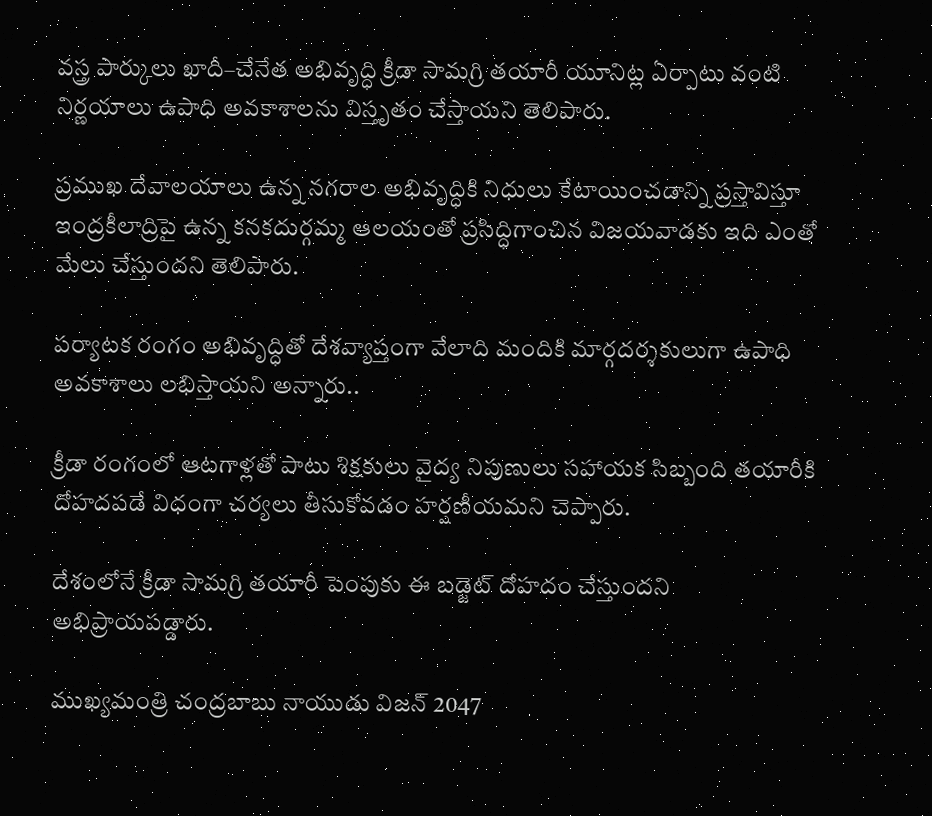వస్త్ర పార్కులు ఖాదీ–చేనేత అభివృద్ధి క్రీడా సామగ్రి తయారీ యూనిట్ల ఏర్పాటు వంటి నిర్ణయాలు ఉపాధి అవకాశాలను విస్తృతం చేస్తాయని తెలిపారు.

ప్రముఖ దేవాలయాలు ఉన్న నగరాల అభివృద్ధికి నిధులు కేటాయించడాన్ని ప్రస్తావిస్తూ ఇంద్రకీలాద్రిపై ఉన్న కనకదుర్గమ్మ ఆలయంతో ప్రసిద్ధిగాంచిన విజయవాడకు ఇది ఎంతో మేలు చేస్తుందని తెలిపారు.

పర్యాటక రంగం అభివృద్ధితో దేశవ్యాప్తంగా వేలాది మందికి మార్గదర్శకులుగా ఉపాధి అవకాశాలు లభిస్తాయని అన్నారు..

క్రీడా రంగంలో ఆటగాళ్లతో పాటు శిక్షకులు వైద్య నిపుణులు సహాయక సిబ్బంది తయారీకి దోహదపడే విధంగా చర్యలు తీసుకోవడం హర్షణీయమని చెప్పారు.

దేశంలోనే క్రీడా సామగ్రి తయారీ పెంపుకు ఈ బడ్జెట్ దోహదం చేస్తుందని అభిప్రాయపడ్డారు.

ముఖ్యమంత్రి చంద్రబాబు నాయుడు విజన్ 2047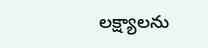లక్ష్యాలను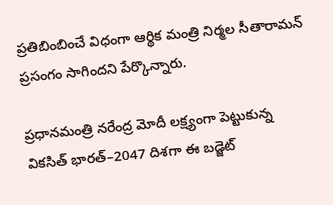ప్రతిబింబించే విధంగా ఆర్థిక మంత్రి నిర్మల సీతారామన్ ప్రసంగం సాగిందని పేర్కొన్నారు.

ప్రధానమంత్రి నరేంద్ర మోదీ లక్ష్యంగా పెట్టుకున్న వికసిత్ భారత్–2047 దిశగా ఈ బడ్జెట్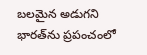బలమైన అడుగని భారత్‌ను ప్రపంచంలో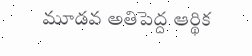మూడవ అతిపెద్ద ఆర్థిక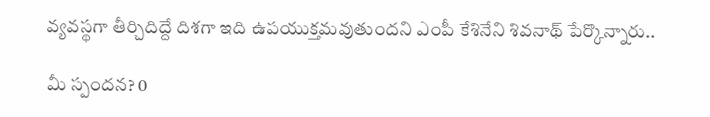వ్యవస్థగా తీర్చిదిద్దే దిశగా ఇది ఉపయుక్తమవుతుందని ఎంపీ కేశినేని శివనాథ్ పేర్కొన్నారు..

మీ స్పందన? 0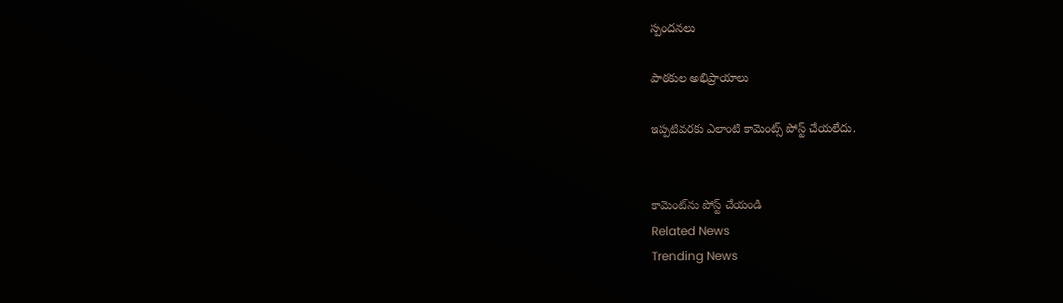స్పందనలు

పాఠకుల అభిప్రాయాలు

ఇప్పటివరకు ఎలాంటి కామెంట్స్ పోస్ట్ చేయలేదు.


కామెంట్‌ను పోస్ట్ చేయండి
Related News
Trending News